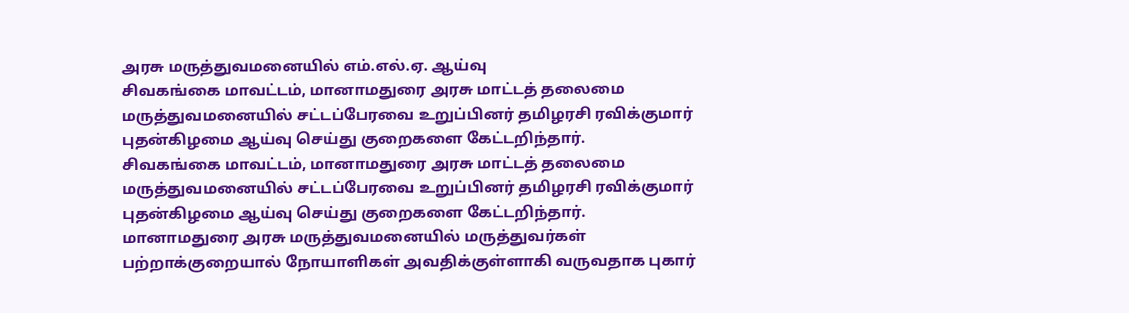அரசு மருத்துவமனையில் எம்.எல்.ஏ. ஆய்வு
சிவகங்கை மாவட்டம், மானாமதுரை அரசு மாட்டத் தலைமை மருத்துவமனையில் சட்டப்பேரவை உறுப்பினர் தமிழரசி ரவிக்குமார் புதன்கிழமை ஆய்வு செய்து குறைகளை கேட்டறிந்தார்.
சிவகங்கை மாவட்டம், மானாமதுரை அரசு மாட்டத் தலைமை மருத்துவமனையில் சட்டப்பேரவை உறுப்பினர் தமிழரசி ரவிக்குமார் புதன்கிழமை ஆய்வு செய்து குறைகளை கேட்டறிந்தார்.
மானாமதுரை அரசு மருத்துவமனையில் மருத்துவர்கள் பற்றாக்குறையால் நோயாளிகள் அவதிக்குள்ளாகி வருவதாக புகார்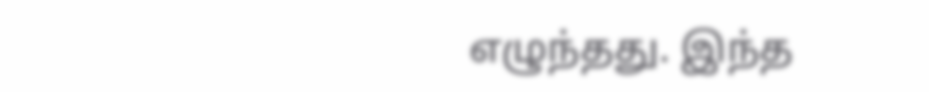எழுந்தது. இந்த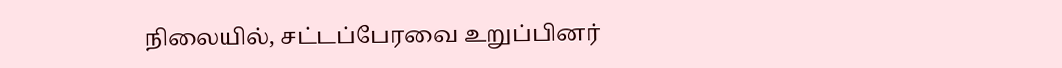நிலையில், சட்டப்பேரவை உறுப்பினர்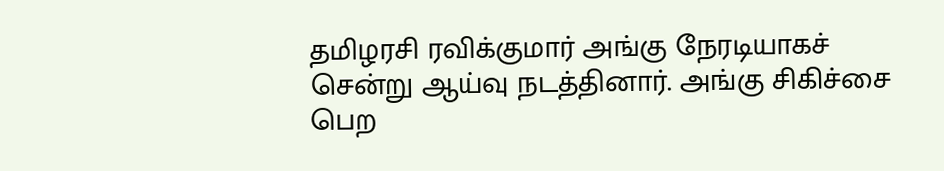தமிழரசி ரவிக்குமார் அங்கு நேரடியாகச் சென்று ஆய்வு நடத்தினார். அங்கு சிகிச்சை பெற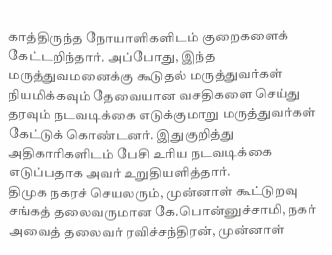காத்திருந்த நோயாளிகளிடம் குறைகளைக் கேட்டறிந்தார். அப்போது, இந்த மருத்துவமனைக்கு கூடுதல் மருத்துவர்கள் நியமிக்கவும் தேவையான வசதிகளை செய்து தரவும் நடவடிக்கை எடுக்குமாறு மருத்துவர்கள் கேட்டுக் கொண்டனர். இதுகுறித்து அதிகாரிகளிடம் பேசி உரிய நடவடிக்கை எடுப்பதாக அவர் உறுதியளித்தார்.
திமுக நகரச் செயலரும், முன்னாள் கூட்டுறவு சங்கத் தலைவருமான கே.பொன்னுச்சாமி, நகர் அவைத் தலைவர் ரவிச்சந்திரன், முன்னாள்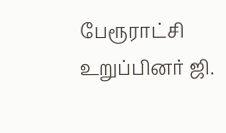பேரூராட்சி உறுப்பினர் ஜி.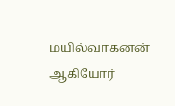மயில்வாகனன் ஆகியோர்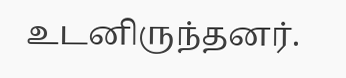உடனிருந்தனர்.